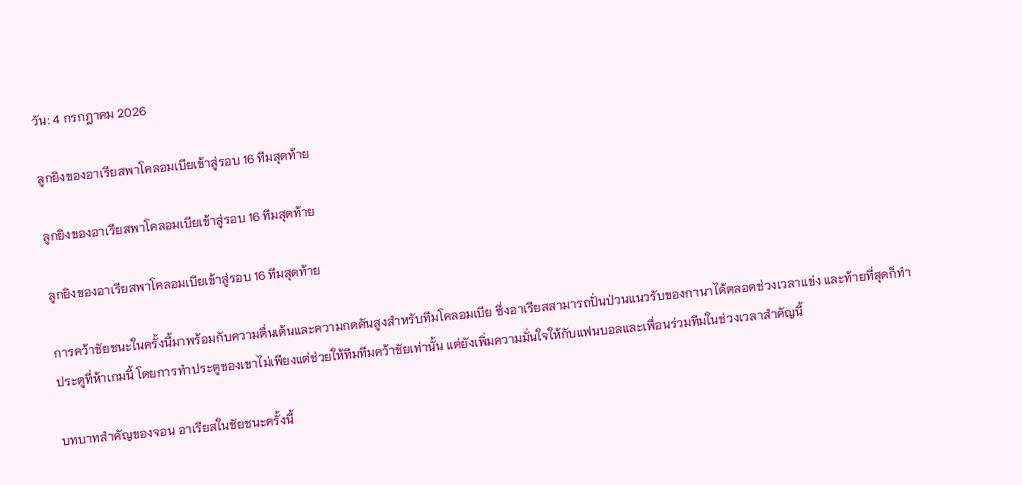วัน: 4 กรกฎาคม 2026

ลูกยิงของอาเรียสพาโคลอมเบียเข้าสู่รอบ 16 ทีมสุดท้าย

ลูกยิงของอาเรียสพาโคลอมเบียเข้าสู่รอบ 16 ทีมสุดท้าย

ลูกยิงของอาเรียสพาโคลอมเบียเข้าสู่รอบ 16 ทีมสุดท้าย

การคว้าชัยชนะในครั้งนี้มาพร้อมกับความตื่นเต้นและความกดดันสูงสำหรับทีมโคลอมเบีย ซึ่งอาเรียสสามารถปั่นป่วนแนวรับของกานาได้ตลอดช่วงเวลาแข่ง และท้ายที่สุดก็ทำประตูที่ห้าเกมนี้ โดยการทำประตูของเขาไม่เพียงแต่ช่วยให้ทีมทีมคว้าชัยเท่านั้น แต่ยังเพิ่มความมั่นใจให้กับแฟนบอลและเพื่อนร่วมทีมในช่วงเวลาสำคัญนี้

บทบาทสำคัญของจอน อาเรียสในชัยชนะครั้งนี้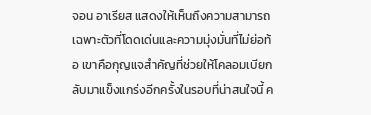จอน อาเรียส แสดงให้เห็นถึงความสามารถเฉพาะตัวที่โดดเด่นและความมุ่งมั่นที่ไม่ย่อท้อ เขาคือกุญแจสำคัญที่ช่วยให้โคลอมเบียกลับมาแข็งแกร่งอีกครั้งในรอบที่น่าสนใจนี้ ค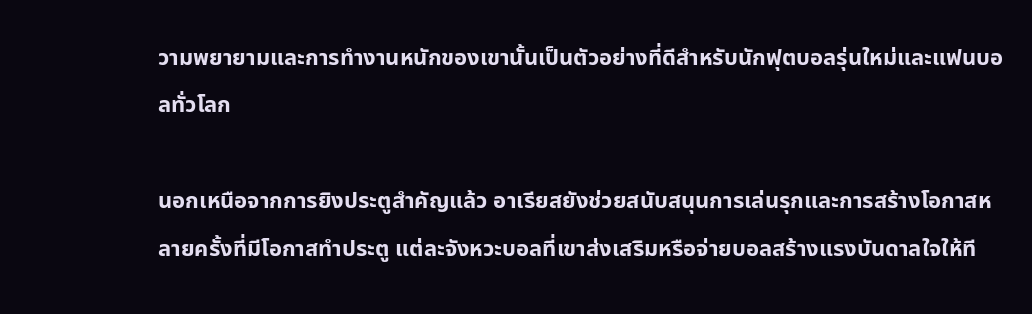วามพยายามและการทำงานหนักของเขานั้นเป็นตัวอย่างที่ดีสำหรับนักฟุตบอลรุ่นใหม่และแฟนบอลทั่วโลก

นอกเหนือจากการยิงประตูสำคัญแล้ว อาเรียสยังช่วยสนับสนุนการเล่นรุกและการสร้างโอกาสหลายครั้งที่มีโอกาสทำประตู แต่ละจังหวะบอลที่เขาส่งเสริมหรือจ่ายบอลสร้างแรงบันดาลใจให้ที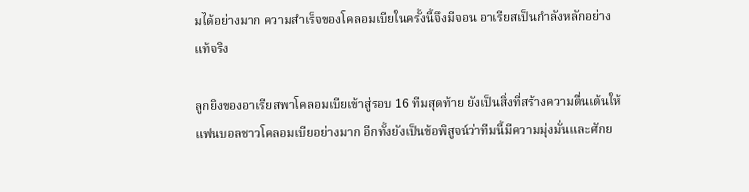มได้อย่างมาก ความสำเร็จของโคลอมเบียในครั้งนี้จึงมีจอน อาเรียสเป็นกำลังหลักอย่างแท้จริง

ลูกยิงของอาเรียสพาโคลอมเบียเข้าสู่รอบ 16 ทีมสุดท้าย ยังเป็นสิ่งที่สร้างความตื่นเต้นให้แฟนบอลชาวโคลอมเบียอย่างมาก อีกทั้งยังเป็นข้อพิสูจน์ว่าทีมนี้มีความมุ่งมั่นและศักย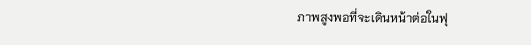ภาพสูงพอที่จะเดินหน้าต่อในฟุ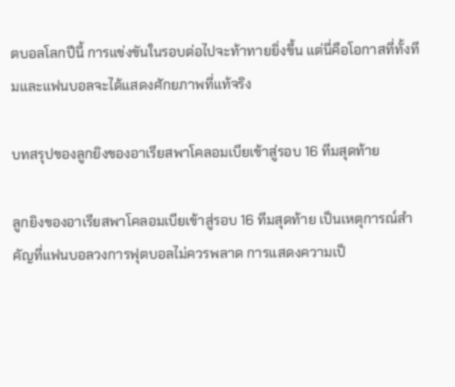ตบอลโลกปีนี้ การแข่งขันในรอบต่อไปจะท้าทายยิ่งขึ้น แต่นี่คือโอกาสที่ทั้งทีมและแฟนบอลจะได้แสดงศักยภาพที่แท้จริง

บทสรุปของลูกยิงของอาเรียสพาโคลอมเบียเข้าสู่รอบ 16 ทีมสุดท้าย

ลูกยิงของอาเรียสพาโคลอมเบียเข้าสู่รอบ 16 ทีมสุดท้าย เป็นเหตุการณ์สำคัญที่แฟนบอลวงการฟุตบอลไม่ควรพลาด การแสดงความเป็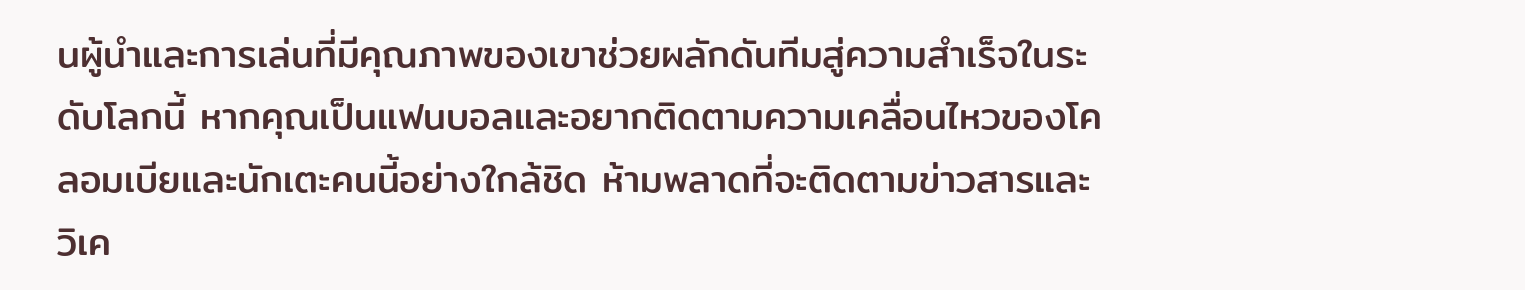นผู้นำและการเล่นที่มีคุณภาพของเขาช่วยผลักดันทีมสู่ความสำเร็จในระดับโลกนี้ หากคุณเป็นแฟนบอลและอยากติดตามความเคลื่อนไหวของโคลอมเบียและนักเตะคนนี้อย่างใกล้ชิด ห้ามพลาดที่จะติดตามข่าวสารและวิเค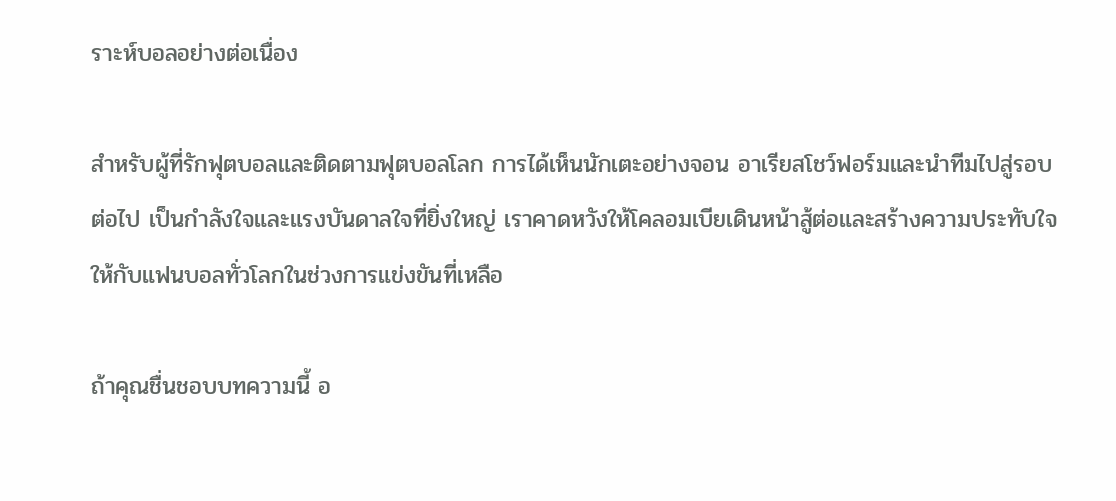ราะห์บอลอย่างต่อเนื่อง

สำหรับผู้ที่รักฟุตบอลและติดตามฟุตบอลโลก การได้เห็นนักเตะอย่างจอน อาเรียสโชว์ฟอร์มและนำทีมไปสู่รอบต่อไป เป็นกำลังใจและแรงบันดาลใจที่ยิ่งใหญ่ เราคาดหวังให้โคลอมเบียเดินหน้าสู้ต่อและสร้างความประทับใจให้กับแฟนบอลทั่วโลกในช่วงการแข่งขันที่เหลือ

ถ้าคุณชื่นชอบบทความนี้ อ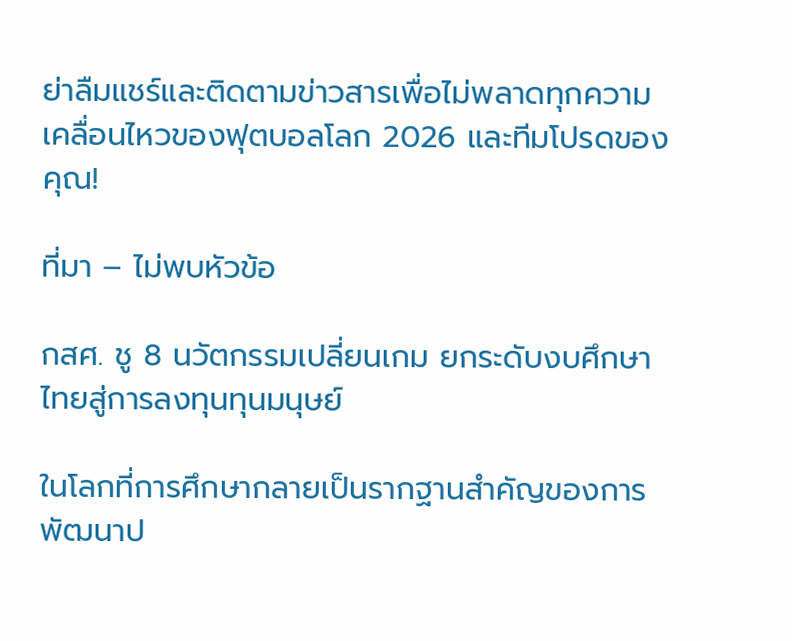ย่าลืมแชร์และติดตามข่าวสารเพื่อไม่พลาดทุกความเคลื่อนไหวของฟุตบอลโลก 2026 และทีมโปรดของคุณ!

ที่มา – ไม่พบหัวข้อ

กสศ. ชู 8 นวัตกรรมเปลี่ยนเกม ยกระดับงบศึกษาไทยสู่การลงทุนทุนมนุษย์

ในโลกที่การศึกษากลายเป็นรากฐานสำคัญของการพัฒนาป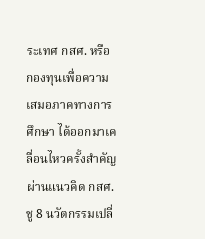ระเทศ กสศ. หรือ กองทุนเพื่อความเสมอภาคทางการศึกษา ได้ออกมาเคลื่อนไหวครั้งสำคัญผ่านแนวคิด กสศ. ชู 8 นวัตกรรมเปลี่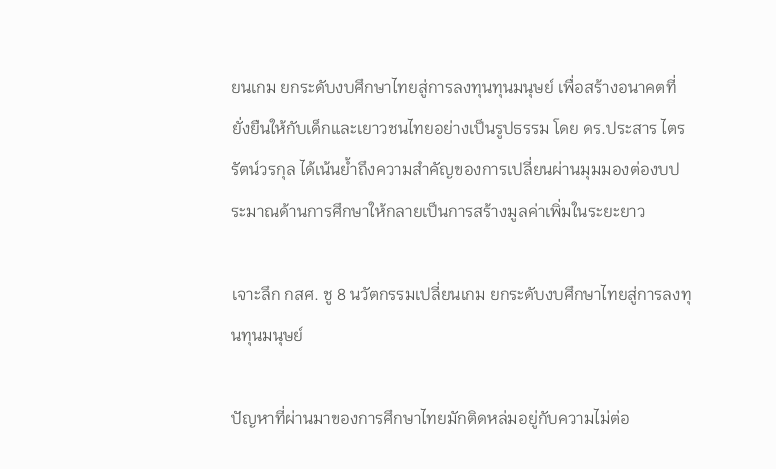ยนเกม ยกระดับงบศึกษาไทยสู่การลงทุนทุนมนุษย์ เพื่อสร้างอนาคตที่ยั่งยืนให้กับเด็กและเยาวชนไทยอย่างเป็นรูปธรรม โดย ดร.ประสาร ไตรรัตน์วรกุล ได้เน้นย้ำถึงความสำคัญของการเปลี่ยนผ่านมุมมองต่องบประมาณด้านการศึกษาให้กลายเป็นการสร้างมูลค่าเพิ่มในระยะยาว

เจาะลึก กสศ. ชู 8 นวัตกรรมเปลี่ยนเกม ยกระดับงบศึกษาไทยสู่การลงทุนทุนมนุษย์

ปัญหาที่ผ่านมาของการศึกษาไทยมักติดหล่มอยู่กับความไม่ต่อ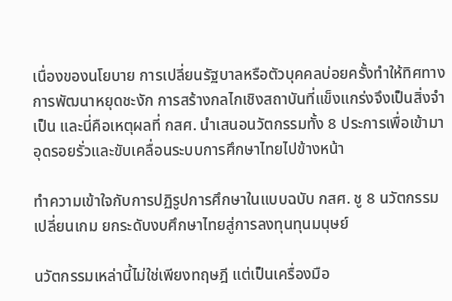เนื่องของนโยบาย การเปลี่ยนรัฐบาลหรือตัวบุคคลบ่อยครั้งทำให้ทิศทางการพัฒนาหยุดชะงัก การสร้างกลไกเชิงสถาบันที่แข็งแกร่งจึงเป็นสิ่งจำเป็น และนี่คือเหตุผลที่ กสศ. นำเสนอนวัตกรรมทั้ง 8 ประการเพื่อเข้ามาอุดรอยรั่วและขับเคลื่อนระบบการศึกษาไทยไปข้างหน้า

ทำความเข้าใจกับการปฏิรูปการศึกษาในแบบฉบับ กสศ. ชู 8 นวัตกรรมเปลี่ยนเกม ยกระดับงบศึกษาไทยสู่การลงทุนทุนมนุษย์

นวัตกรรมเหล่านี้ไม่ใช่เพียงทฤษฎี แต่เป็นเครื่องมือ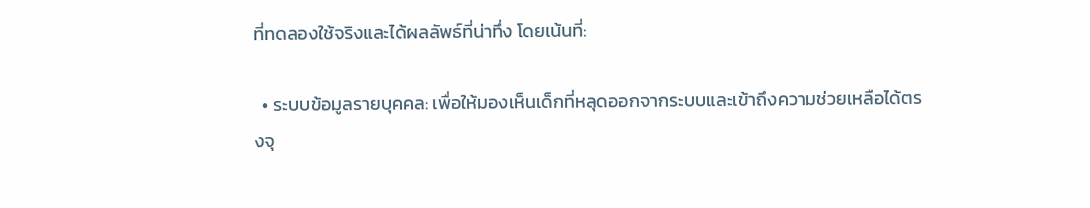ที่ทดลองใช้จริงและได้ผลลัพธ์ที่น่าทึ่ง โดยเน้นที่:

  • ระบบข้อมูลรายบุคคล: เพื่อให้มองเห็นเด็กที่หลุดออกจากระบบและเข้าถึงความช่วยเหลือได้ตรงจุ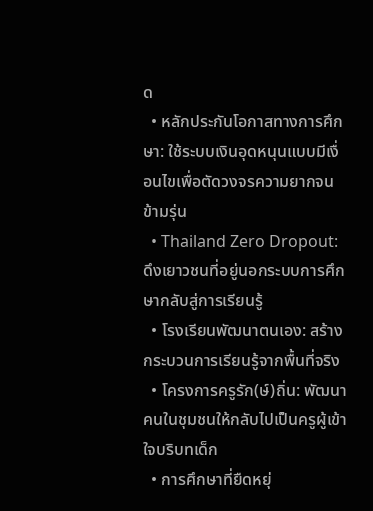ด
  • หลักประกันโอกาสทางการศึกษา: ใช้ระบบเงินอุดหนุนแบบมีเงื่อนไขเพื่อตัดวงจรความยากจนข้ามรุ่น
  • Thailand Zero Dropout: ดึงเยาวชนที่อยู่นอกระบบการศึกษากลับสู่การเรียนรู้
  • โรงเรียนพัฒนาตนเอง: สร้างกระบวนการเรียนรู้จากพื้นที่จริง
  • โครงการครูรัก(ษ์)ถิ่น: พัฒนาคนในชุมชนให้กลับไปเป็นครูผู้เข้าใจบริบทเด็ก
  • การศึกษาที่ยืดหยุ่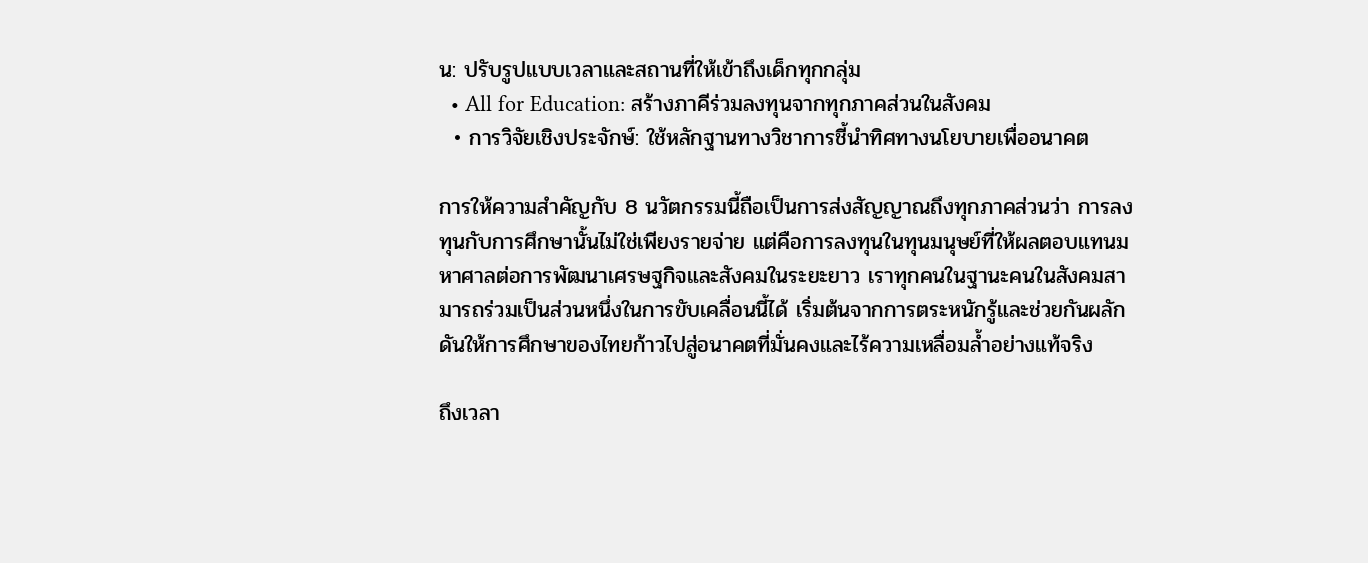น: ปรับรูปแบบเวลาและสถานที่ให้เข้าถึงเด็กทุกกลุ่ม
  • All for Education: สร้างภาคีร่วมลงทุนจากทุกภาคส่วนในสังคม
  • การวิจัยเชิงประจักษ์: ใช้หลักฐานทางวิชาการชี้นำทิศทางนโยบายเพื่ออนาคต

การให้ความสำคัญกับ 8 นวัตกรรมนี้ถือเป็นการส่งสัญญาณถึงทุกภาคส่วนว่า การลงทุนกับการศึกษานั้นไม่ใช่เพียงรายจ่าย แต่คือการลงทุนในทุนมนุษย์ที่ให้ผลตอบแทนมหาศาลต่อการพัฒนาเศรษฐกิจและสังคมในระยะยาว เราทุกคนในฐานะคนในสังคมสามารถร่วมเป็นส่วนหนึ่งในการขับเคลื่อนนี้ได้ เริ่มต้นจากการตระหนักรู้และช่วยกันผลักดันให้การศึกษาของไทยก้าวไปสู่อนาคตที่มั่นคงและไร้ความเหลื่อมล้ำอย่างแท้จริง

ถึงเวลา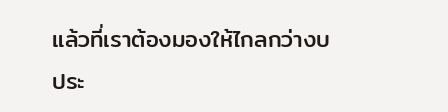แล้วที่เราต้องมองให้ไกลกว่างบประ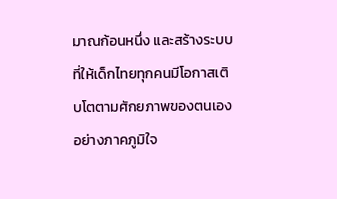มาณก้อนหนึ่ง และสร้างระบบที่ให้เด็กไทยทุกคนมีโอกาสเติบโตตามศักยภาพของตนเองอย่างภาคภูมิใจ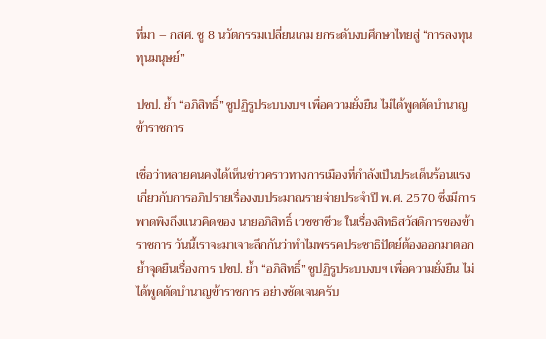ที่มา – กสศ. ชู 8 นวัตกรรมเปลี่ยนเกม ยกระดับงบศึกษาไทยสู่ “การลงทุนทุนมนุษย์”

ปชป. ย้ำ “อภิสิทธิ์” ชูปฏิรูประบบงบฯ เพื่อความยั่งยืน ไม่ได้พูดตัดบำนาญข้าราชการ

เชื่อว่าหลายคนคงได้เห็นข่าวคราวทางการเมืองที่กำลังเป็นประเด็นร้อนแรง เกี่ยวกับการอภิปรายเรื่องงบประมาณรายจ่ายประจำปี พ.ศ. 2570 ซึ่งมีการพาดพิงถึงแนวคิดของ นายอภิสิทธิ์ เวชชาชีวะ ในเรื่องสิทธิสวัสดิการของข้าราชการ วันนี้เราจะมาเจาะลึกกันว่าทำไมพรรคประชาธิปัตย์ต้องออกมาตอกย้ำจุดยืนเรื่องการ ปชป. ย้ำ “อภิสิทธิ์” ชูปฏิรูประบบงบฯ เพื่อความยั่งยืน ไม่ได้พูดตัดบำนาญข้าราชการ อย่างชัดเจนครับ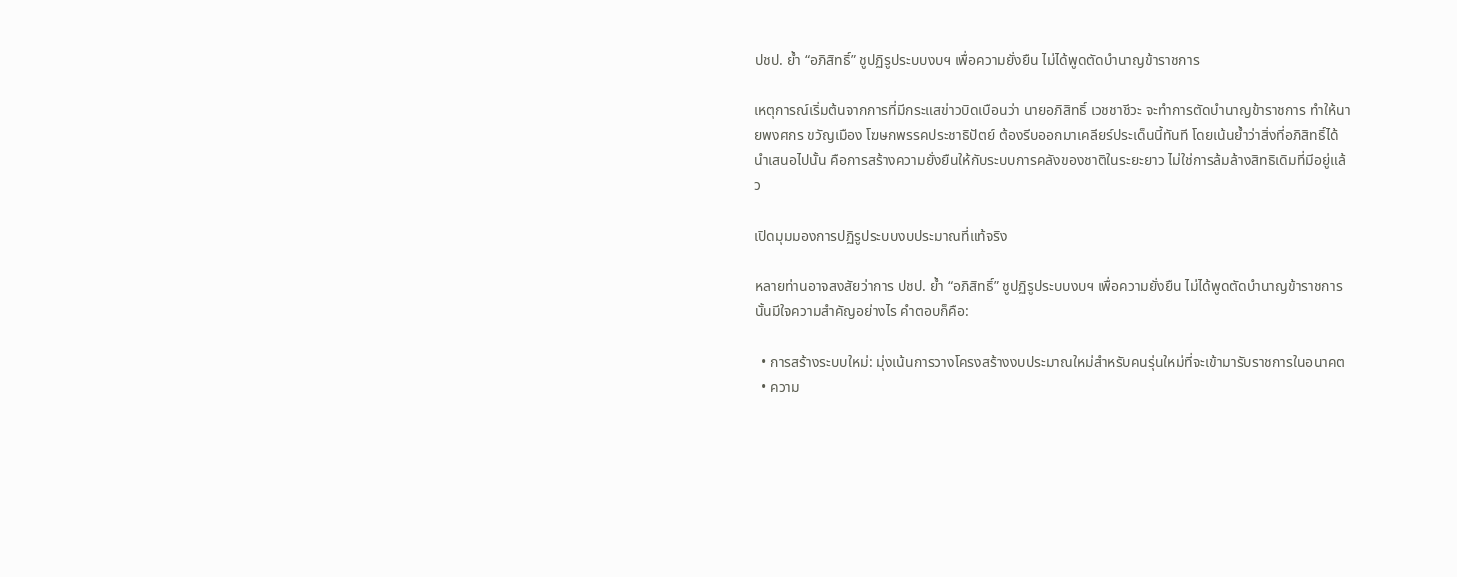ปชป. ย้ำ “อภิสิทธิ์” ชูปฏิรูประบบงบฯ เพื่อความยั่งยืน ไม่ได้พูดตัดบำนาญข้าราชการ

เหตุการณ์เริ่มต้นจากการที่มีกระแสข่าวบิดเบือนว่า นายอภิสิทธิ์ เวชชาชีวะ จะทำการตัดบำนาญข้าราชการ ทำให้นายพงศกร ขวัญเมือง โฆษกพรรคประชาธิปัตย์ ต้องรีบออกมาเคลียร์ประเด็นนี้ทันที โดยเน้นย้ำว่าสิ่งที่อภิสิทธิ์ได้นำเสนอไปนั้น คือการสร้างความยั่งยืนให้กับระบบการคลังของชาติในระยะยาว ไม่ใช่การล้มล้างสิทธิเดิมที่มีอยู่แล้ว

เปิดมุมมองการปฏิรูประบบงบประมาณที่แท้จริง

หลายท่านอาจสงสัยว่าการ ปชป. ย้ำ “อภิสิทธิ์” ชูปฏิรูประบบงบฯ เพื่อความยั่งยืน ไม่ได้พูดตัดบำนาญข้าราชการ นั้นมีใจความสำคัญอย่างไร คำตอบก็คือ:

  • การสร้างระบบใหม่: มุ่งเน้นการวางโครงสร้างงบประมาณใหม่สำหรับคนรุ่นใหม่ที่จะเข้ามารับราชการในอนาคต
  • ความ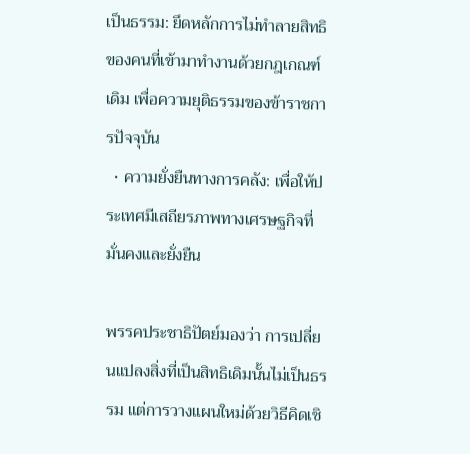เป็นธรรม: ยึดหลักการไม่ทำลายสิทธิของคนที่เข้ามาทำงานด้วยกฎเกณฑ์เดิม เพื่อความยุติธรรมของข้าราชการปัจจุบัน
  • ความยั่งยืนทางการคลัง: เพื่อให้ประเทศมีเสถียรภาพทางเศรษฐกิจที่มั่นคงและยั่งยืน

พรรคประชาธิปัตย์มองว่า การเปลี่ยนแปลงสิ่งที่เป็นสิทธิเดิมนั้นไม่เป็นธรรม แต่การวางแผนใหม่ด้วยวิธีคิดเชิ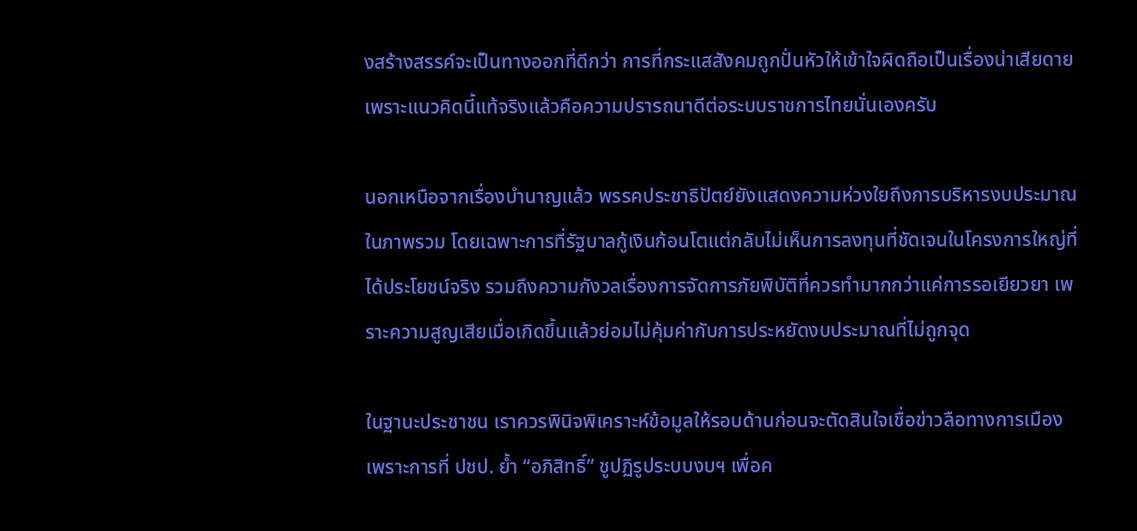งสร้างสรรค์จะเป็นทางออกที่ดีกว่า การที่กระแสสังคมถูกปั่นหัวให้เข้าใจผิดถือเป็นเรื่องน่าเสียดาย เพราะแนวคิดนี้แท้จริงแล้วคือความปรารถนาดีต่อระบบราชการไทยนั่นเองครับ

นอกเหนือจากเรื่องบำนาญแล้ว พรรคประชาธิปัตย์ยังแสดงความห่วงใยถึงการบริหารงบประมาณในภาพรวม โดยเฉพาะการที่รัฐบาลกู้เงินก้อนโตแต่กลับไม่เห็นการลงทุนที่ชัดเจนในโครงการใหญ่ที่ได้ประโยชน์จริง รวมถึงความกังวลเรื่องการจัดการภัยพิบัติที่ควรทำมากกว่าแค่การรอเยียวยา เพราะความสูญเสียเมื่อเกิดขึ้นแล้วย่อมไม่คุ้มค่ากับการประหยัดงบประมาณที่ไม่ถูกจุด

ในฐานะประชาชน เราควรพินิจพิเคราะห์ข้อมูลให้รอบด้านก่อนจะตัดสินใจเชื่อข่าวลือทางการเมือง เพราะการที่ ปชป. ย้ำ “อภิสิทธิ์” ชูปฏิรูประบบงบฯ เพื่อค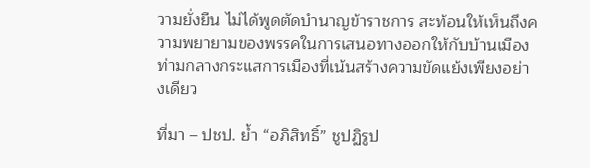วามยั่งยืน ไม่ได้พูดตัดบำนาญข้าราชการ สะท้อนให้เห็นถึงความพยายามของพรรคในการเสนอทางออกให้กับบ้านเมือง ท่ามกลางกระแสการเมืองที่เน้นสร้างความขัดแย้งเพียงอย่างเดียว

ที่มา – ปชป. ย้ำ “อภิสิทธิ์” ชูปฏิรูป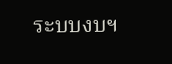ระบบงบฯ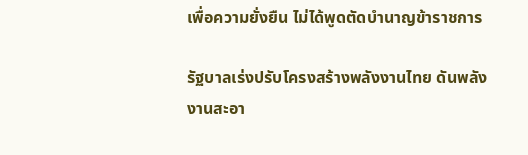เพื่อความยั่งยืน ไม่ได้พูดตัดบำนาญข้าราชการ

รัฐบาลเร่งปรับโครงสร้างพลังงานไทย ดันพลังงานสะอา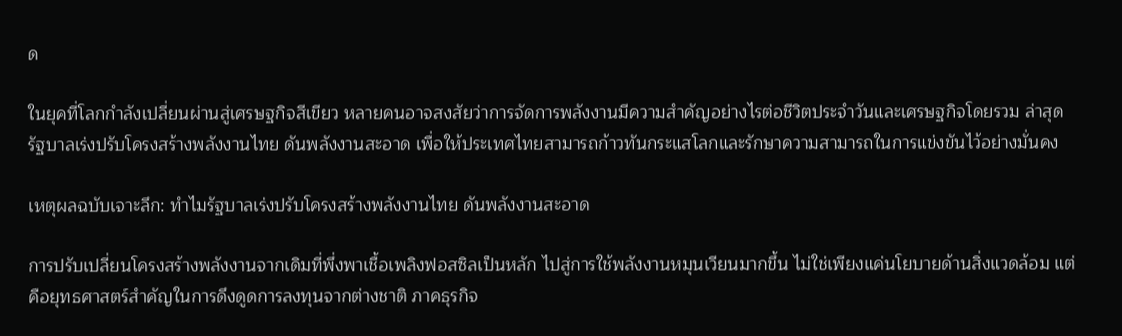ด

ในยุคที่โลกกำลังเปลี่ยนผ่านสู่เศรษฐกิจสีเขียว หลายคนอาจสงสัยว่าการจัดการพลังงานมีความสำคัญอย่างไรต่อชีวิตประจำวันและเศรษฐกิจโดยรวม ล่าสุด รัฐบาลเร่งปรับโครงสร้างพลังงานไทย ดันพลังงานสะอาด เพื่อให้ประเทศไทยสามารถก้าวทันกระแสโลกและรักษาความสามารถในการแข่งขันไว้อย่างมั่นคง

เหตุผลฉบับเจาะลึก: ทำไมรัฐบาลเร่งปรับโครงสร้างพลังงานไทย ดันพลังงานสะอาด

การปรับเปลี่ยนโครงสร้างพลังงานจากเดิมที่พึ่งพาเชื้อเพลิงฟอสซิลเป็นหลัก ไปสู่การใช้พลังงานหมุนเวียนมากขึ้น ไม่ใช่เพียงแค่นโยบายด้านสิ่งแวดล้อม แต่คือยุทธศาสตร์สำคัญในการดึงดูดการลงทุนจากต่างชาติ ภาคธุรกิจ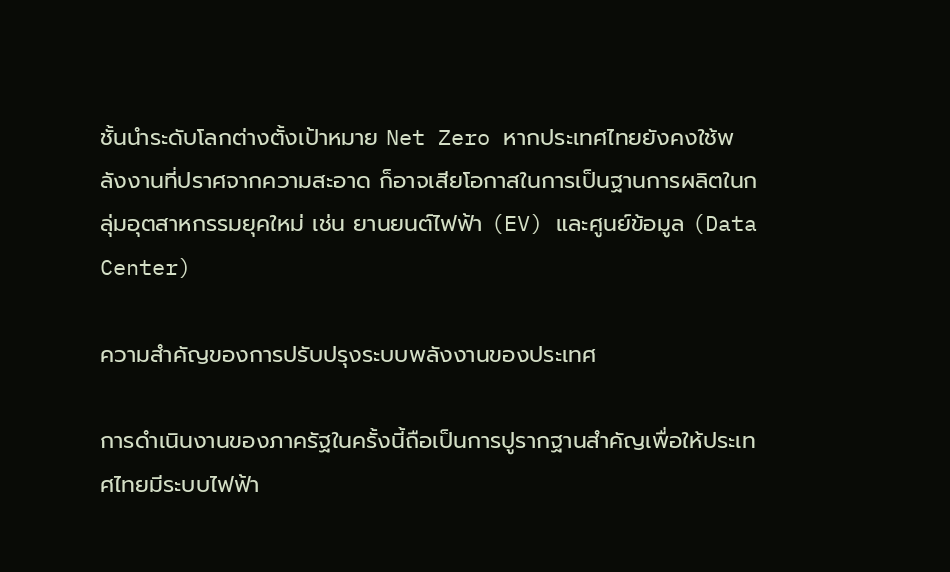ชั้นนำระดับโลกต่างตั้งเป้าหมาย Net Zero หากประเทศไทยยังคงใช้พลังงานที่ปราศจากความสะอาด ก็อาจเสียโอกาสในการเป็นฐานการผลิตในกลุ่มอุตสาหกรรมยุคใหม่ เช่น ยานยนต์ไฟฟ้า (EV) และศูนย์ข้อมูล (Data Center)

ความสำคัญของการปรับปรุงระบบพลังงานของประเทศ

การดำเนินงานของภาครัฐในครั้งนี้ถือเป็นการปูรากฐานสำคัญเพื่อให้ประเทศไทยมีระบบไฟฟ้า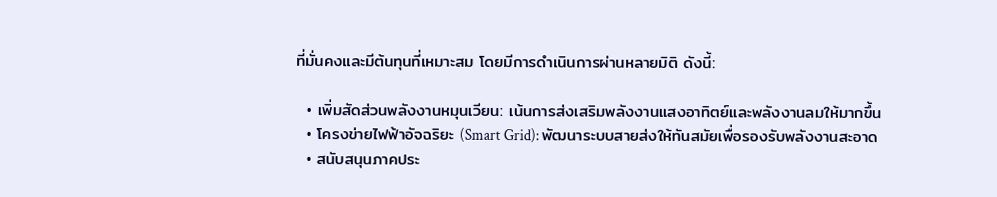ที่มั่นคงและมีต้นทุนที่เหมาะสม โดยมีการดำเนินการผ่านหลายมิติ ดังนี้:

  • เพิ่มสัดส่วนพลังงานหมุนเวียน: เน้นการส่งเสริมพลังงานแสงอาทิตย์และพลังงานลมให้มากขึ้น
  • โครงข่ายไฟฟ้าอัจฉริยะ (Smart Grid): พัฒนาระบบสายส่งให้ทันสมัยเพื่อรองรับพลังงานสะอาด
  • สนับสนุนภาคประ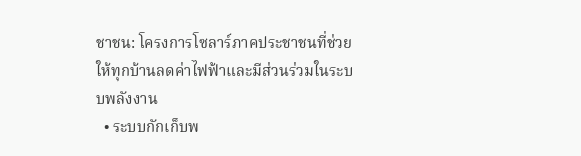ชาชน: โครงการโซลาร์ภาคประชาชนที่ช่วยให้ทุกบ้านลดค่าไฟฟ้าและมีส่วนร่วมในระบบพลังงาน
  • ระบบกักเก็บพ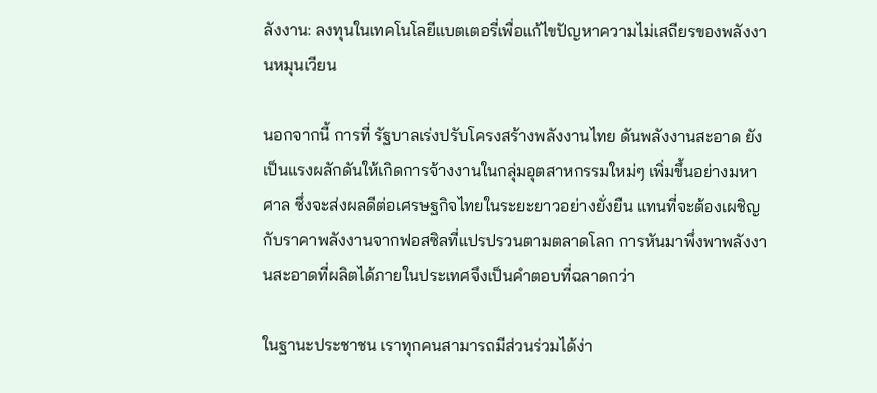ลังงาน: ลงทุนในเทคโนโลยีแบตเตอรี่เพื่อแก้ไขปัญหาความไม่เสถียรของพลังงานหมุนเวียน

นอกจากนี้ การที่ รัฐบาลเร่งปรับโครงสร้างพลังงานไทย ดันพลังงานสะอาด ยังเป็นแรงผลักดันให้เกิดการจ้างงานในกลุ่มอุตสาหกรรมใหม่ๆ เพิ่มขึ้นอย่างมหาศาล ซึ่งจะส่งผลดีต่อเศรษฐกิจไทยในระยะยาวอย่างยั่งยืน แทนที่จะต้องเผชิญกับราคาพลังงานจากฟอสซิลที่แปรปรวนตามตลาดโลก การหันมาพึ่งพาพลังงานสะอาดที่ผลิตได้ภายในประเทศจึงเป็นคำตอบที่ฉลาดกว่า

ในฐานะประชาชน เราทุกคนสามารถมีส่วนร่วมได้ง่า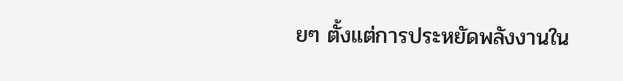ยๆ ตั้งแต่การประหยัดพลังงานใน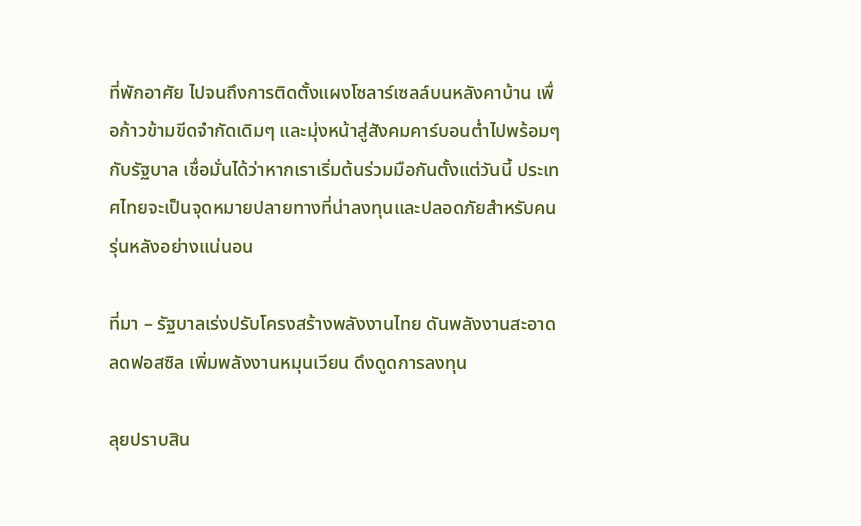ที่พักอาศัย ไปจนถึงการติดตั้งแผงโซลาร์เซลล์บนหลังคาบ้าน เพื่อก้าวข้ามขีดจำกัดเดิมๆ และมุ่งหน้าสู่สังคมคาร์บอนต่ำไปพร้อมๆ กับรัฐบาล เชื่อมั่นได้ว่าหากเราเริ่มต้นร่วมมือกันตั้งแต่วันนี้ ประเทศไทยจะเป็นจุดหมายปลายทางที่น่าลงทุนและปลอดภัยสำหรับคนรุ่นหลังอย่างแน่นอน

ที่มา – รัฐบาลเร่งปรับโครงสร้างพลังงานไทย ดันพลังงานสะอาด ลดฟอสซิล เพิ่มพลังงานหมุนเวียน ดึงดูดการลงทุน

ลุยปราบสิน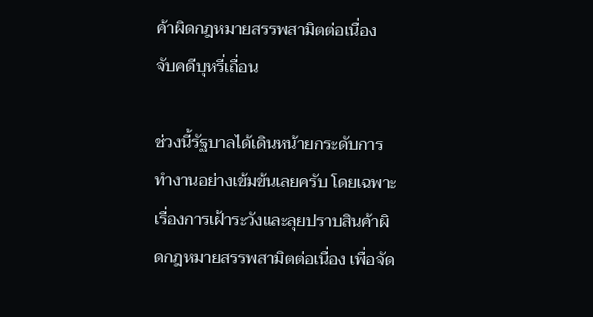ค้าผิดกฎหมายสรรพสามิตต่อเนื่อง จับคดีบุหรี่เถื่อน

ช่วงนี้รัฐบาลได้เดินหน้ายกระดับการทำงานอย่างเข้มข้นเลยครับ โดยเฉพาะเรื่องการเฝ้าระวังและลุยปราบสินค้าผิดกฎหมายสรรพสามิตต่อเนื่อง เพื่อจัด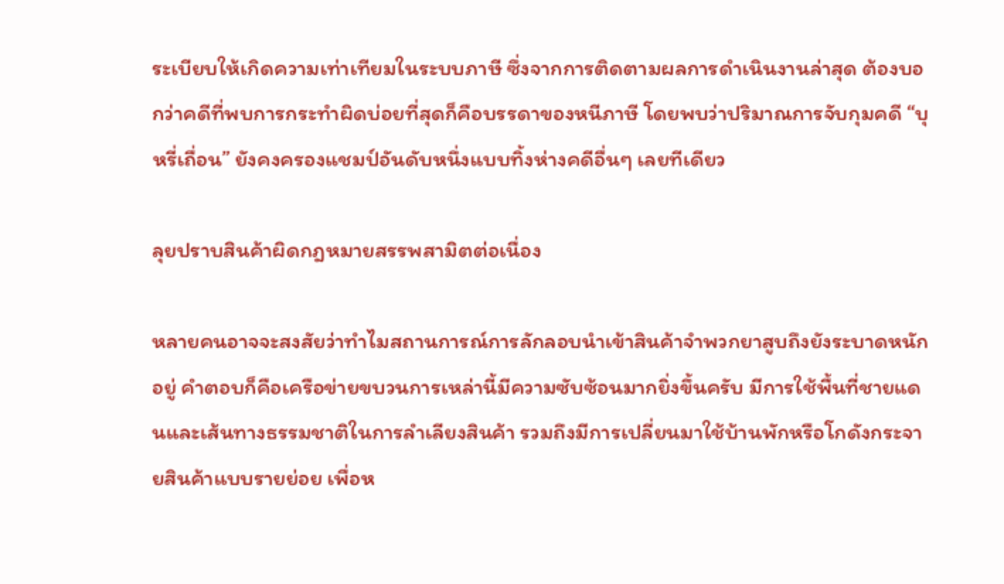ระเบียบให้เกิดความเท่าเทียมในระบบภาษี ซึ่งจากการติดตามผลการดำเนินงานล่าสุด ต้องบอกว่าคดีที่พบการกระทำผิดบ่อยที่สุดก็คือบรรดาของหนีภาษี โดยพบว่าปริมาณการจับกุมคดี “บุหรี่เถื่อน” ยังคงครองแชมป์อันดับหนึ่งแบบทิ้งห่างคดีอื่นๆ เลยทีเดียว

ลุยปราบสินค้าผิดกฎหมายสรรพสามิตต่อเนื่อง

หลายคนอาจจะสงสัยว่าทำไมสถานการณ์การลักลอบนำเข้าสินค้าจำพวกยาสูบถึงยังระบาดหนักอยู่ คำตอบก็คือเครือข่ายขบวนการเหล่านี้มีความซับซ้อนมากยิ่งขึ้นครับ มีการใช้พื้นที่ชายแดนและเส้นทางธรรมชาติในการลำเลียงสินค้า รวมถึงมีการเปลี่ยนมาใช้บ้านพักหรือโกดังกระจายสินค้าแบบรายย่อย เพื่อห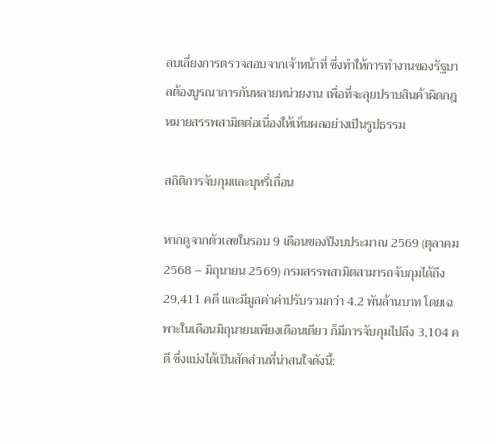ลบเลี่ยงการตรวจสอบจากเจ้าหน้าที่ ซึ่งทำให้การทำงานของรัฐบาลต้องบูรณาการกันหลายหน่วยงาน เพื่อที่จะลุยปราบสินค้าผิดกฎหมายสรรพสามิตต่อเนื่องให้เห็นผลอย่างเป็นรูปธรรม

สถิติการจับกุมและบุหรี่เถื่อน

หากดูจากตัวเลขในรอบ 9 เดือนของปีงบประมาณ 2569 (ตุลาคม 2568 – มิถุนายน 2569) กรมสรรพสามิตสามารถจับกุมได้ถึง 29,411 คดี และมีมูลค่าค่าปรับรวมกว่า 4.2 พันล้านบาท โดยเฉพาะในเดือนมิถุนายนเพียงเดือนเดียว ก็มีการจับกุมไปถึง 3,104 คดี ซึ่งแบ่งได้เป็นสัดส่วนที่น่าสนใจดังนี้: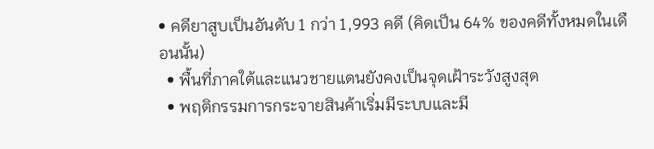• คดียาสูบเป็นอันดับ 1 กว่า 1,993 คดี (คิดเป็น 64% ของคดีทั้งหมดในเดือนนั้น)
  • พื้นที่ภาคใต้และแนวชายแดนยังคงเป็นจุดเฝ้าระวังสูงสุด
  • พฤติกรรมการกระจายสินค้าเริ่มมีระบบและมี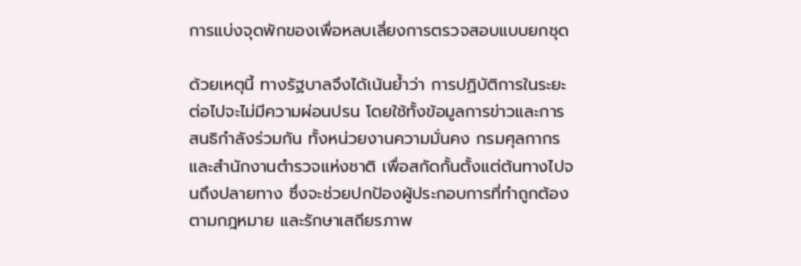การแบ่งจุดพักของเพื่อหลบเลี่ยงการตรวจสอบแบบยกชุด

ด้วยเหตุนี้ ทางรัฐบาลจึงได้เน้นย้ำว่า การปฏิบัติการในระยะต่อไปจะไม่มีความผ่อนปรน โดยใช้ทั้งข้อมูลการข่าวและการสนธิกำลังร่วมกัน ทั้งหน่วยงานความมั่นคง กรมศุลกากร และสำนักงานตำรวจแห่งชาติ เพื่อสกัดกั้นตั้งแต่ต้นทางไปจนถึงปลายทาง ซึ่งจะช่วยปกป้องผู้ประกอบการที่ทำถูกต้องตามกฎหมาย และรักษาเสถียรภาพ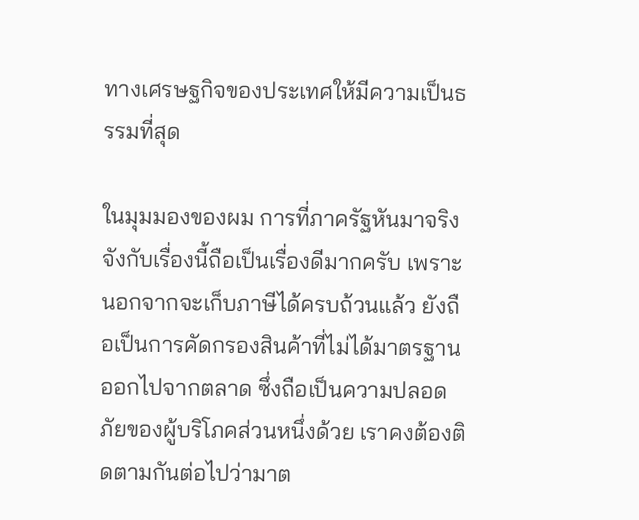ทางเศรษฐกิจของประเทศให้มีความเป็นธรรมที่สุด

ในมุมมองของผม การที่ภาครัฐหันมาจริงจังกับเรื่องนี้ถือเป็นเรื่องดีมากครับ เพราะนอกจากจะเก็บภาษีได้ครบถ้วนแล้ว ยังถือเป็นการคัดกรองสินค้าที่ไม่ได้มาตรฐานออกไปจากตลาด ซึ่งถือเป็นความปลอดภัยของผู้บริโภคส่วนหนึ่งด้วย เราคงต้องติดตามกันต่อไปว่ามาต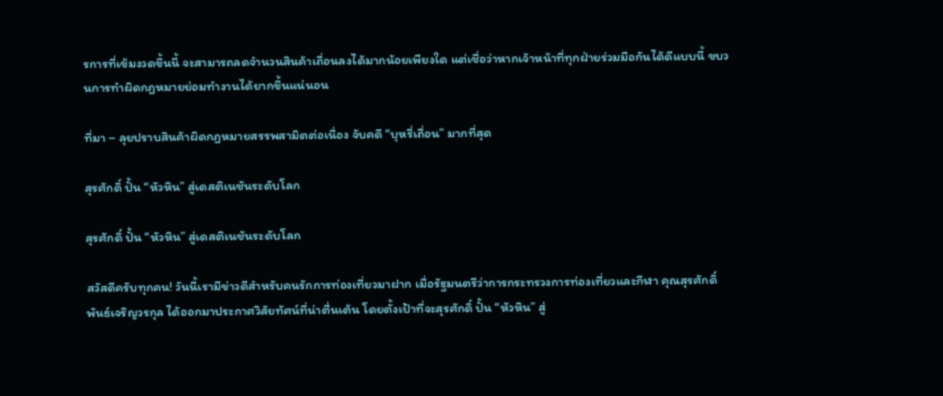รการที่เข้มงวดขึ้นนี้ จะสามารถลดจำนวนสินค้าเถื่อนลงได้มากน้อยเพียงใด แต่เชื่อว่าหากเจ้าหน้าที่ทุกฝ่ายร่วมมือกันได้ดีแบบนี้ ขบวนการทำผิดกฎหมายย่อมทำงานได้ยากขึ้นแน่นอน

ที่มา – ลุยปราบสินค้าผิดกฎหมายสรรพสามิตต่อเนื่อง จับคดี “บุหรี่เถื่อน” มากที่สุด

สุรศักดิ์ ปั้น “หัวหิน” สู่เดสติเนชันระดับโลก

สุรศักดิ์ ปั้น “หัวหิน” สู่เดสติเนชันระดับโลก

สวัสดีครับทุกคน! วันนี้เรามีข่าวดีสำหรับคนรักการท่องเที่ยวมาฝาก เมื่อรัฐมนตรีว่าการกระทรวงการท่องเที่ยวและกีฬา คุณสุรศักดิ์ พันธ์เจริญวรกุล ได้ออกมาประกาศวิสัยทัศน์ที่น่าตื่นเต้น โดยตั้งเป้าที่จะสุรศักดิ์ ปั้น “หัวหิน” สู่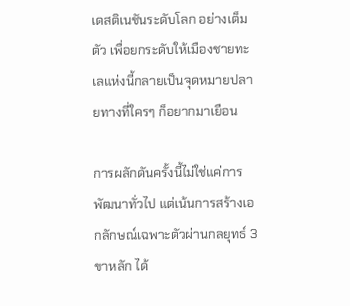เดสติเนชันระดับโลก อย่างเต็มตัว เพื่อยกระดับให้เมืองชายทะเลแห่งนี้กลายเป็นจุดหมายปลายทางที่ใครๆ ก็อยากมาเยือน

การผลักดันครั้งนี้ไม่ใช่แค่การพัฒนาทั่วไป แต่เน้นการสร้างเอกลักษณ์เฉพาะตัวผ่านกลยุทธ์ 3 ขาหลัก ได้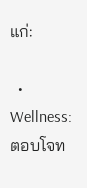แก่:

  • Wellness: ตอบโจท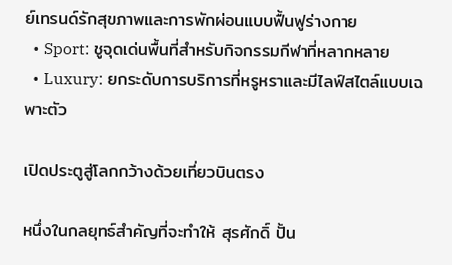ย์เทรนด์รักสุขภาพและการพักผ่อนแบบฟื้นฟูร่างกาย
  • Sport: ชูจุดเด่นพื้นที่สำหรับกิจกรรมกีฬาที่หลากหลาย
  • Luxury: ยกระดับการบริการที่หรูหราและมีไลฟ์สไตล์แบบเฉพาะตัว

เปิดประตูสู่โลกกว้างด้วยเที่ยวบินตรง

หนึ่งในกลยุทธ์สำคัญที่จะทำให้ สุรศักดิ์ ปั้น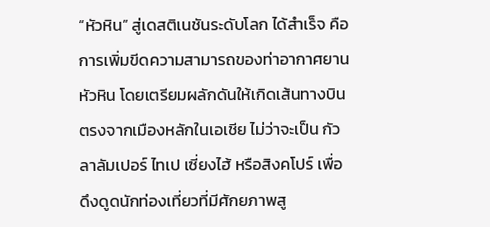“หัวหิน” สู่เดสติเนชันระดับโลก ได้สำเร็จ คือการเพิ่มขีดความสามารถของท่าอากาศยานหัวหิน โดยเตรียมผลักดันให้เกิดเส้นทางบินตรงจากเมืองหลักในเอเชีย ไม่ว่าจะเป็น กัวลาลัมเปอร์ ไทเป เซี่ยงไฮ้ หรือสิงคโปร์ เพื่อดึงดูดนักท่องเที่ยวที่มีศักยภาพสู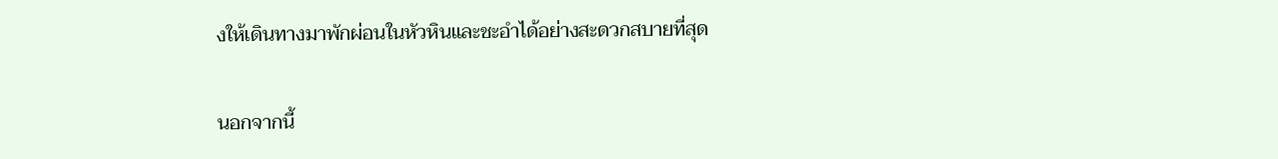งให้เดินทางมาพักผ่อนในหัวหินและชะอำได้อย่างสะดวกสบายที่สุด

นอกจากนี้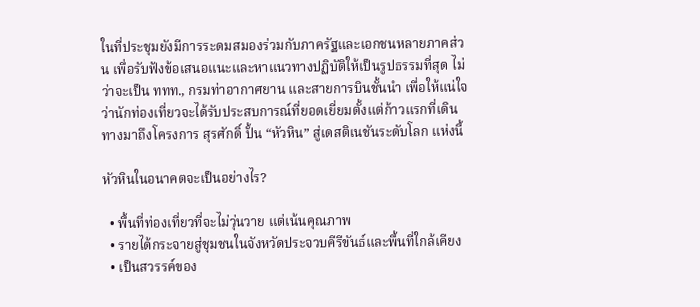ในที่ประชุมยังมีการระดมสมองร่วมกับภาครัฐและเอกชนหลายภาคส่วน เพื่อรับฟังข้อเสนอแนะและหาแนวทางปฏิบัติให้เป็นรูปธรรมที่สุด ไม่ว่าจะเป็น ททท., กรมท่าอากาศยาน และสายการบินชั้นนำ เพื่อให้แน่ใจว่านักท่องเที่ยวจะได้รับประสบการณ์ที่ยอดเยี่ยมตั้งแต่ก้าวแรกที่เดินทางมาถึงโครงการ สุรศักดิ์ ปั้น “หัวหิน” สู่เดสติเนชันระดับโลก แห่งนี้

หัวหินในอนาคตจะเป็นอย่างไร?

  • พื้นที่ท่องเที่ยวที่จะไม่วุ่นวาย แต่เน้นคุณภาพ
  • รายได้กระจายสู่ชุมชนในจังหวัดประจวบคีรีขันธ์และพื้นที่ใกล้เคียง
  • เป็นสวรรค์ของ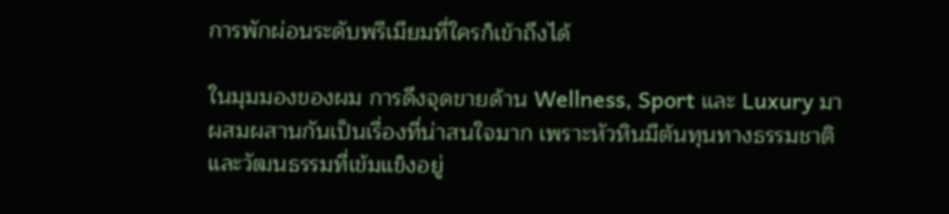การพักผ่อนระดับพรีเมียมที่ใครก็เข้าถึงได้

ในมุมมองของผม การดึงจุดขายด้าน Wellness, Sport และ Luxury มาผสมผสานกันเป็นเรื่องที่น่าสนใจมาก เพราะหัวหินมีต้นทุนทางธรรมชาติและวัฒนธรรมที่เข้มแข็งอยู่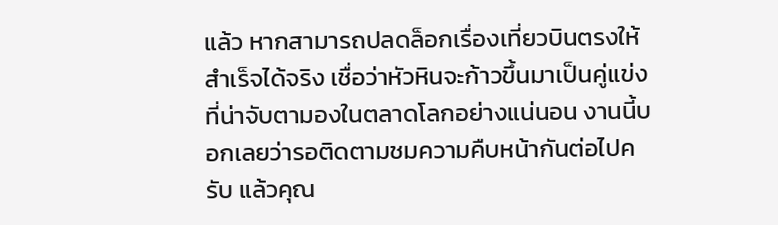แล้ว หากสามารถปลดล็อกเรื่องเที่ยวบินตรงให้สำเร็จได้จริง เชื่อว่าหัวหินจะก้าวขึ้นมาเป็นคู่แข่งที่น่าจับตามองในตลาดโลกอย่างแน่นอน งานนี้บอกเลยว่ารอติดตามชมความคืบหน้ากันต่อไปครับ แล้วคุณ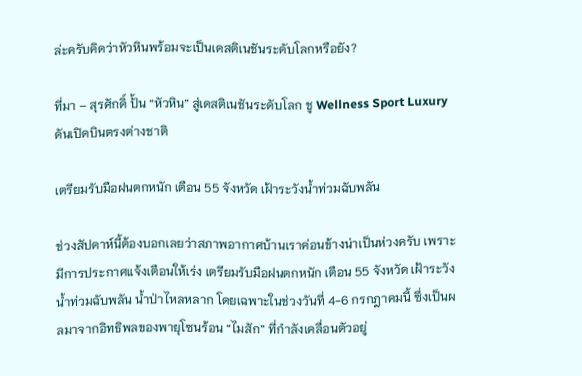ล่ะครับคิดว่าหัวหินพร้อมจะเป็นเดสติเนชันระดับโลกหรือยัง?

ที่มา – สุรศักดิ์ ปั้น “หัวหิน” สู่เดสติเนชันระดับโลก ชู Wellness Sport Luxury ดันเปิดบินตรงต่างชาติ

เตรียมรับมือฝนตกหนัก เตือน 55 จังหวัด เฝ้าระวังน้ำท่วมฉับพลัน

ช่วงสัปดาห์นี้ต้องบอกเลยว่าสภาพอากาศบ้านเราค่อนข้างน่าเป็นห่วงครับ เพราะมีการประกาศแจ้งเตือนให้เร่ง เตรียมรับมือฝนตกหนัก เตือน 55 จังหวัด เฝ้าระวังน้ำท่วมฉับพลัน น้ำป่าไหลหลาก โดยเฉพาะในช่วงวันที่ 4-6 กรกฎาคมนี้ ซึ่งเป็นผลมาจากอิทธิพลของพายุโซนร้อน “ไมสัก” ที่กำลังเคลื่อนตัวอยู่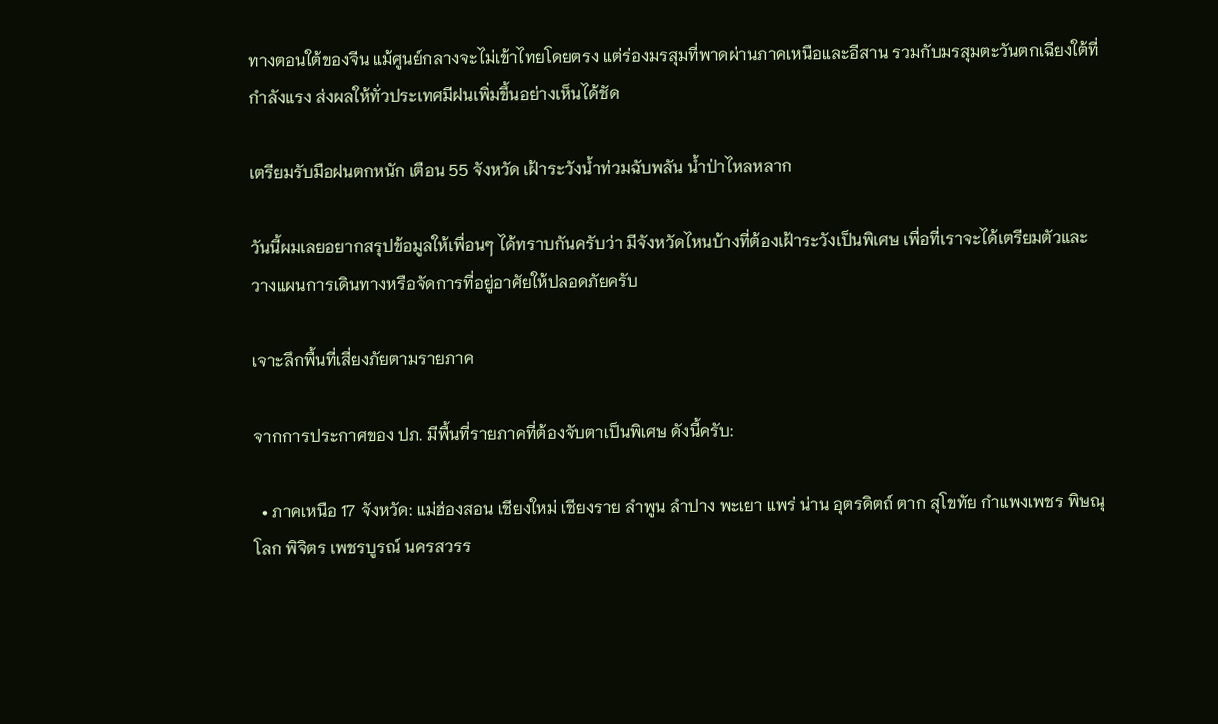ทางตอนใต้ของจีน แม้ศูนย์กลางจะไม่เข้าไทยโดยตรง แต่ร่องมรสุมที่พาดผ่านภาคเหนือและอีสาน รวมกับมรสุมตะวันตกเฉียงใต้ที่กำลังแรง ส่งผลให้ทั่วประเทศมีฝนเพิ่มขึ้นอย่างเห็นได้ชัด

เตรียมรับมือฝนตกหนัก เตือน 55 จังหวัด เฝ้าระวังน้ำท่วมฉับพลัน น้ำป่าไหลหลาก

วันนี้ผมเลยอยากสรุปข้อมูลให้เพื่อนๆ ได้ทราบกันครับว่า มีจังหวัดไหนบ้างที่ต้องเฝ้าระวังเป็นพิเศษ เพื่อที่เราจะได้เตรียมตัวและวางแผนการเดินทางหรือจัดการที่อยู่อาศัยให้ปลอดภัยครับ

เจาะลึกพื้นที่เสี่ยงภัยตามรายภาค

จากการประกาศของ ปภ. มีพื้นที่รายภาคที่ต้องจับตาเป็นพิเศษ ดังนี้ครับ:

  • ภาคเหนือ 17 จังหวัด: แม่ฮ่องสอน เชียงใหม่ เชียงราย ลำพูน ลำปาง พะเยา แพร่ น่าน อุตรดิตถ์ ตาก สุโขทัย กำแพงเพชร พิษณุโลก พิจิตร เพชรบูรณ์ นครสวรร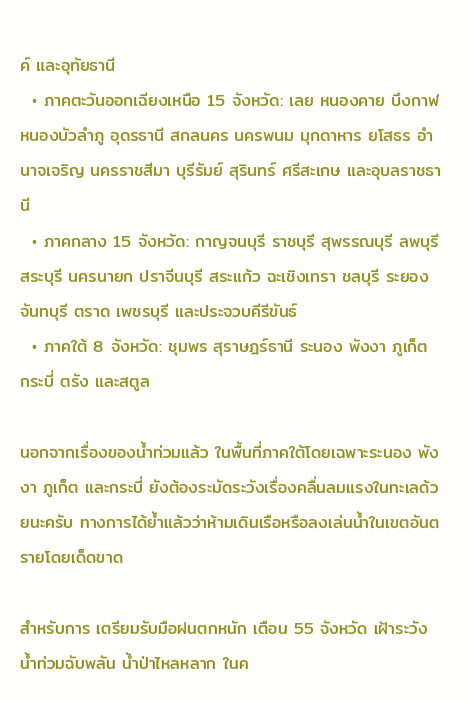ค์ และอุทัยธานี
  • ภาคตะวันออกเฉียงเหนือ 15 จังหวัด: เลย หนองคาย บึงกาฬ หนองบัวลำภู อุดรธานี สกลนคร นครพนม มุกดาหาร ยโสธร อำนาจเจริญ นครราชสีมา บุรีรัมย์ สุรินทร์ ศรีสะเกษ และอุบลราชธานี
  • ภาคกลาง 15 จังหวัด: กาญจนบุรี ราชบุรี สุพรรณบุรี ลพบุรี สระบุรี นครนายก ปราจีนบุรี สระแก้ว ฉะเชิงเทรา ชลบุรี ระยอง จันทบุรี ตราด เพชรบุรี และประจวบคีรีขันธ์
  • ภาคใต้ 8 จังหวัด: ชุมพร สุราษฎร์ธานี ระนอง พังงา ภูเก็ต กระบี่ ตรัง และสตูล

นอกจากเรื่องของน้ำท่วมแล้ว ในพื้นที่ภาคใต้โดยเฉพาะระนอง พังงา ภูเก็ต และกระบี่ ยังต้องระมัดระวังเรื่องคลื่นลมแรงในทะเลด้วยนะครับ ทางการได้ย้ำแล้วว่าห้ามเดินเรือหรือลงเล่นน้ำในเขตอันตรายโดยเด็ดขาด

สำหรับการ เตรียมรับมือฝนตกหนัก เตือน 55 จังหวัด เฝ้าระวังน้ำท่วมฉับพลัน น้ำป่าไหลหลาก ในค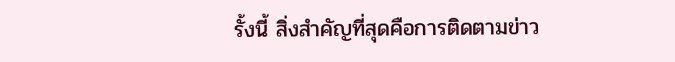รั้งนี้ สิ่งสำคัญที่สุดคือการติดตามข่าว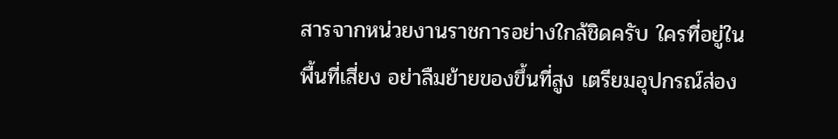สารจากหน่วยงานราชการอย่างใกล้ชิดครับ ใครที่อยู่ในพื้นที่เสี่ยง อย่าลืมย้ายของขึ้นที่สูง เตรียมอุปกรณ์ส่อง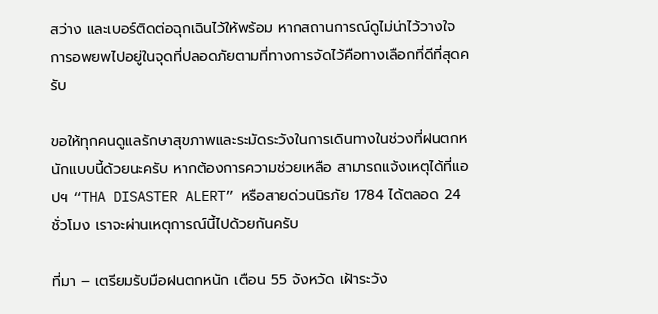สว่าง และเบอร์ติดต่อฉุกเฉินไว้ให้พร้อม หากสถานการณ์ดูไม่น่าไว้วางใจ การอพยพไปอยู่ในจุดที่ปลอดภัยตามที่ทางการจัดไว้คือทางเลือกที่ดีที่สุดครับ

ขอให้ทุกคนดูแลรักษาสุขภาพและระมัดระวังในการเดินทางในช่วงที่ฝนตกหนักแบบนี้ด้วยนะครับ หากต้องการความช่วยเหลือ สามารถแจ้งเหตุได้ที่แอปฯ “THA DISASTER ALERT” หรือสายด่วนนิรภัย 1784 ได้ตลอด 24 ชั่วโมง เราจะผ่านเหตุการณ์นี้ไปด้วยกันครับ

ที่มา – เตรียมรับมือฝนตกหนัก เตือน 55 จังหวัด เฝ้าระวัง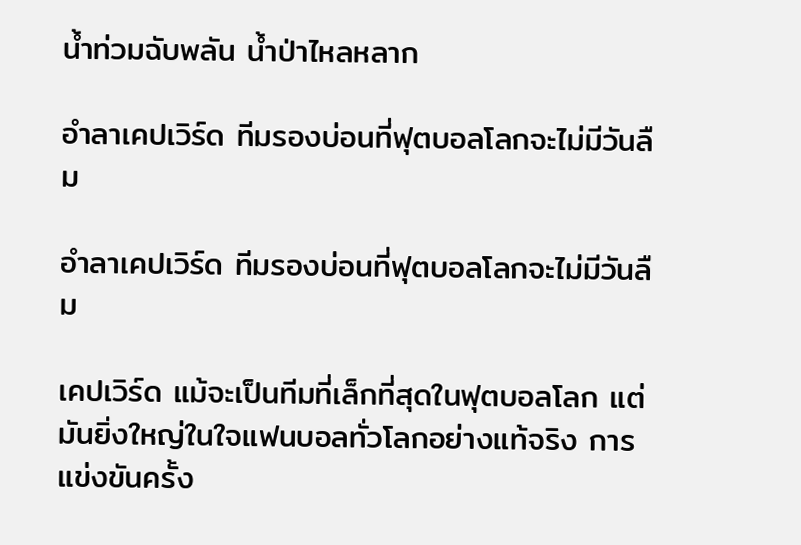น้ำท่วมฉับพลัน น้ำป่าไหลหลาก

อำลาเคปเวิร์ด ทีมรองบ่อนที่ฟุตบอลโลกจะไม่มีวันลืม

อำลาเคปเวิร์ด ทีมรองบ่อนที่ฟุตบอลโลกจะไม่มีวันลืม

เคปเวิร์ด แม้จะเป็นทีมที่เล็กที่สุดในฟุตบอลโลก แต่มันยิ่งใหญ่ในใจแฟนบอลทั่วโลกอย่างแท้จริง การแข่งขันครั้ง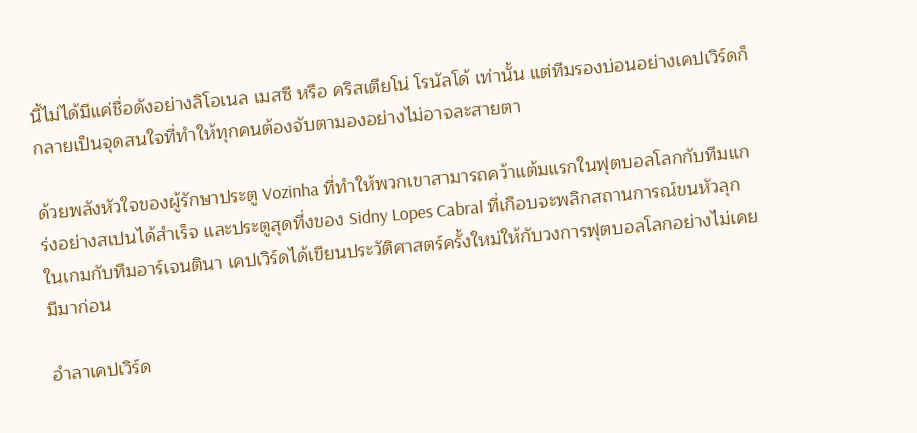นี้ไม่ได้มีแค่ชื่อดังอย่างลิโอเนล เมสซี หรือ คริสเตียโน่ โรนัลโด้ เท่านั้น แต่ทีมรองบ่อนอย่างเคปเวิร์ดก็กลายเป็นจุดสนใจที่ทำให้ทุกคนต้องจับตามองอย่างไม่อาจละสายตา

ด้วยพลังหัวใจของผู้รักษาประตู Vozinha ที่ทำให้พวกเขาสามารถคว้าแต้มแรกในฟุตบอลโลกกับทีมแกร่งอย่างสเปนได้สำเร็จ และประตูสุดทึ่งของ Sidny Lopes Cabral ที่เกือบจะพลิกสถานการณ์ขนหัวลุกในเกมกับทีมอาร์เจนตินา เคปเวิร์ดได้เขียนประวัติศาสตร์ครั้งใหม่ให้กับวงการฟุตบอลโลกอย่างไม่เคยมีมาก่อน

อำลาเคปเวิร์ด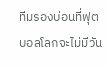ทีมรองบ่อนที่ฟุตบอลโลกจะไม่มีวัน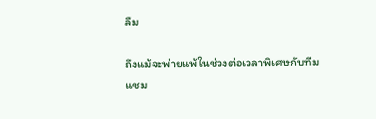ลืม

ถึงแม้จะพ่ายแพ้ในช่วงต่อเวลาพิเศษกับทีมแชม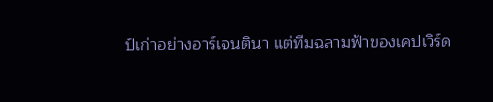ป์เก่าอย่างอาร์เจนตินา แต่ทีมฉลามฟ้าของเคปเวิร์ด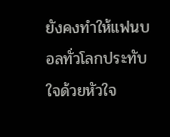ยังคงทำให้แฟนบอลทั่วโลกประทับใจด้วยหัวใจ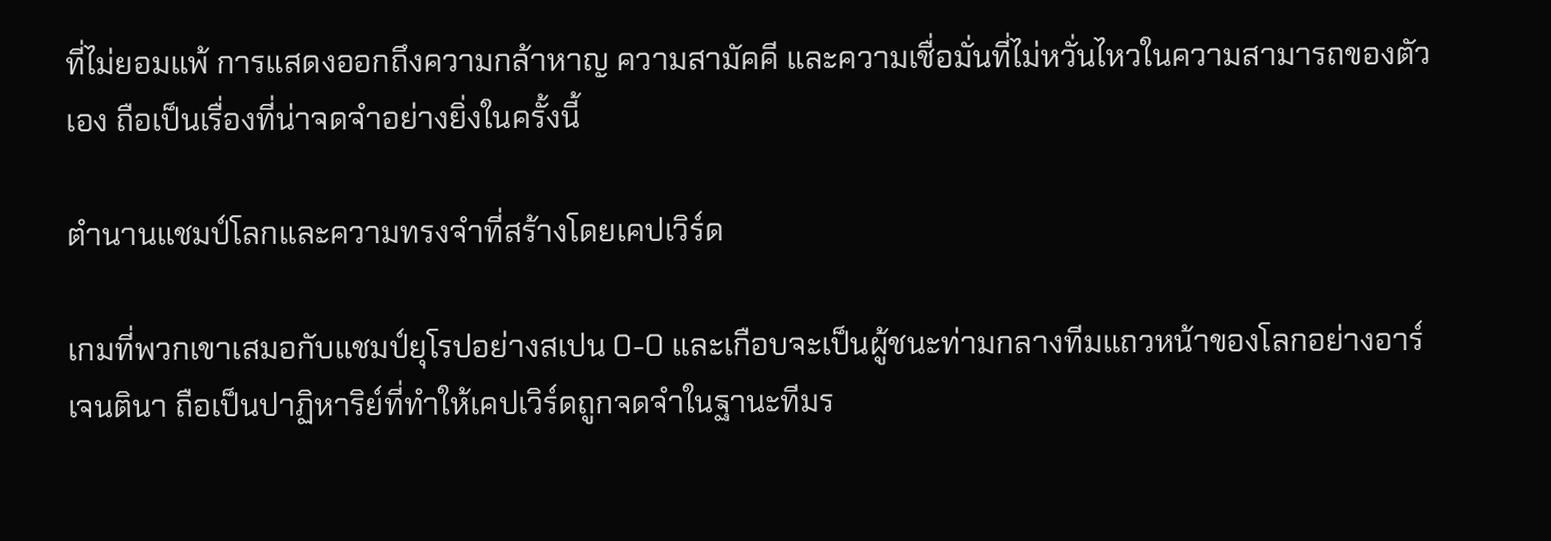ที่ไม่ยอมแพ้ การแสดงออกถึงความกล้าหาญ ความสามัคคี และความเชื่อมั่นที่ไม่หวั่นไหวในความสามารถของตัวเอง ถือเป็นเรื่องที่น่าจดจำอย่างยิ่งในครั้งนี้

ตำนานแชมป์โลกและความทรงจำที่สร้างโดยเคปเวิร์ด

เกมที่พวกเขาเสมอกับแชมป์ยุโรปอย่างสเปน 0-0 และเกือบจะเป็นผู้ชนะท่ามกลางทีมแถวหน้าของโลกอย่างอาร์เจนตินา ถือเป็นปาฏิหาริย์ที่ทำให้เคปเวิร์ดถูกจดจำในฐานะทีมร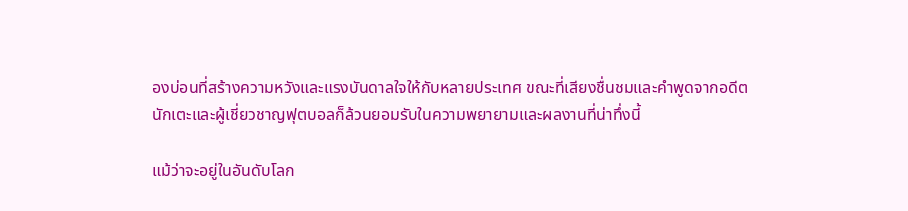องบ่อนที่สร้างความหวังและแรงบันดาลใจให้กับหลายประเทศ ขณะที่เสียงชื่นชมและคำพูดจากอดีตนักเตะและผู้เชี่ยวชาญฟุตบอลก็ล้วนยอมรับในความพยายามและผลงานที่น่าทึ่งนี้

แม้ว่าจะอยู่ในอันดับโลก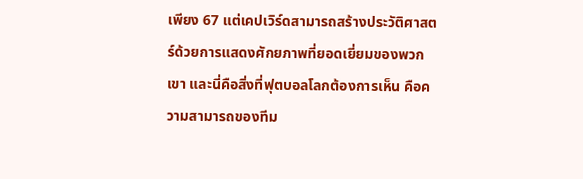เพียง 67 แต่เคปเวิร์ดสามารถสร้างประวัติศาสตร์ด้วยการแสดงศักยภาพที่ยอดเยี่ยมของพวกเขา และนี่คือสิ่งที่ฟุตบอลโลกต้องการเห็น คือความสามารถของทีม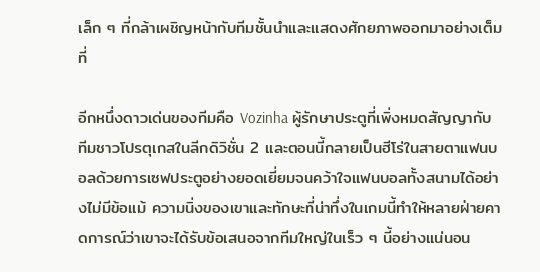เล็ก ๆ ที่กล้าเผชิญหน้ากับทีมชั้นนำและแสดงศักยภาพออกมาอย่างเต็มที่

อีกหนึ่งดาวเด่นของทีมคือ Vozinha ผู้รักษาประตูที่เพิ่งหมดสัญญากับทีมชาวโปรตุเกสในลีกดิวิชั่น 2 และตอนนี้กลายเป็นฮีโร่ในสายตาแฟนบอลด้วยการเซฟประตูอย่างยอดเยี่ยมจนคว้าใจแฟนบอลทั้งสนามได้อย่างไม่มีข้อแม้ ความนิ่งของเขาและทักษะที่น่าทึ่งในเกมนี้ทำให้หลายฝ่ายคาดการณ์ว่าเขาจะได้รับข้อเสนอจากทีมใหญ่ในเร็ว ๆ นี้อย่างแน่นอน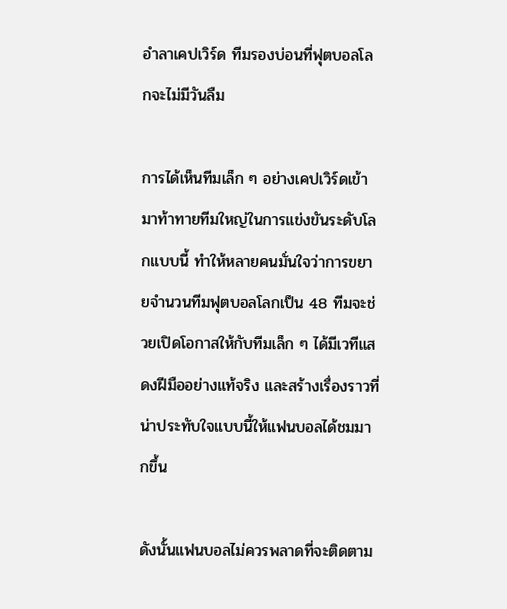อำลาเคปเวิร์ด ทีมรองบ่อนที่ฟุตบอลโลกจะไม่มีวันลืม

การได้เห็นทีมเล็ก ๆ อย่างเคปเวิร์ดเข้ามาท้าทายทีมใหญ่ในการแข่งขันระดับโลกแบบนี้ ทำให้หลายคนมั่นใจว่าการขยายจำนวนทีมฟุตบอลโลกเป็น 48 ทีมจะช่วยเปิดโอกาสให้กับทีมเล็ก ๆ ได้มีเวทีแสดงฝีมืออย่างแท้จริง และสร้างเรื่องราวที่น่าประทับใจแบบนี้ให้แฟนบอลได้ชมมากขึ้น

ดังนั้นแฟนบอลไม่ควรพลาดที่จะติดตาม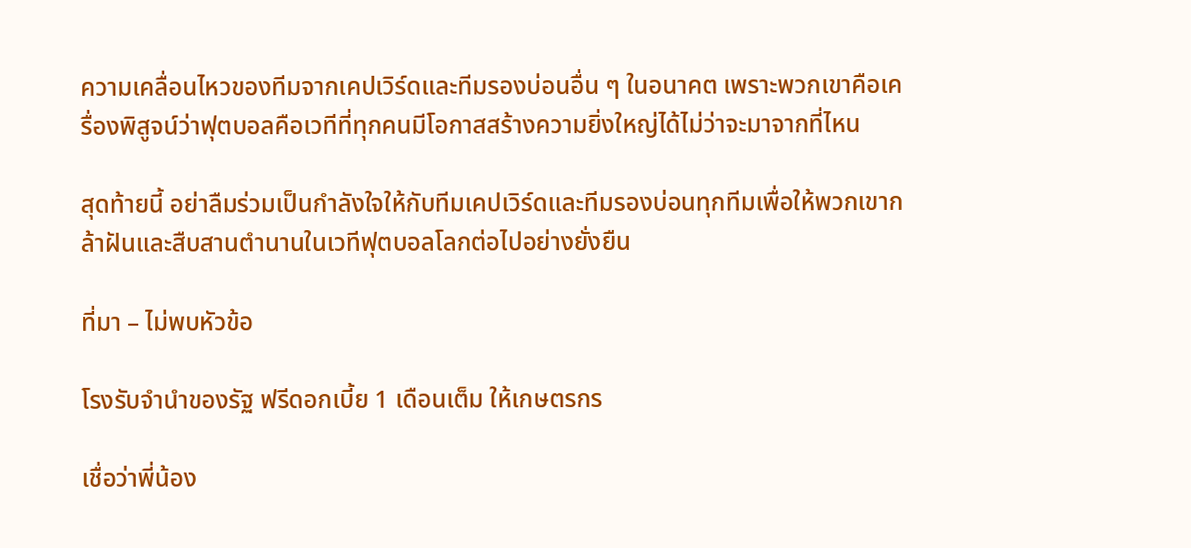ความเคลื่อนไหวของทีมจากเคปเวิร์ดและทีมรองบ่อนอื่น ๆ ในอนาคต เพราะพวกเขาคือเครื่องพิสูจน์ว่าฟุตบอลคือเวทีที่ทุกคนมีโอกาสสร้างความยิ่งใหญ่ได้ไม่ว่าจะมาจากที่ไหน

สุดท้ายนี้ อย่าลืมร่วมเป็นกำลังใจให้กับทีมเคปเวิร์ดและทีมรองบ่อนทุกทีมเพื่อให้พวกเขากล้าฝันและสืบสานตำนานในเวทีฟุตบอลโลกต่อไปอย่างยั่งยืน

ที่มา – ไม่พบหัวข้อ

โรงรับจำนำของรัฐ ฟรีดอกเบี้ย 1 เดือนเต็ม ให้เกษตรกร

เชื่อว่าพี่น้อง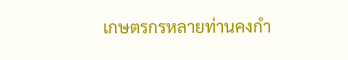เกษตรกรหลายท่านคงกำ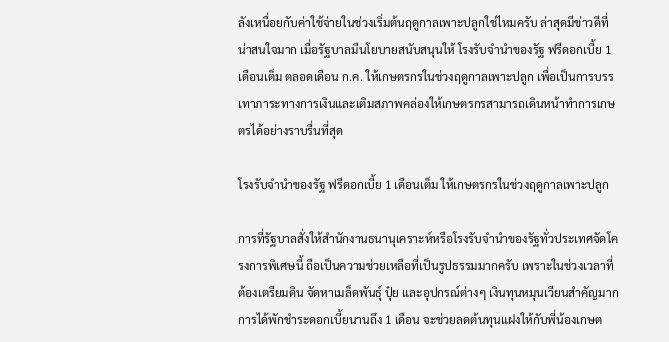ลังเหนื่อยกับค่าใช้จ่ายในช่วงเริ่มต้นฤดูกาลเพาะปลูกใช่ไหมครับ ล่าสุดมีข่าวดีที่น่าสนใจมาก เมื่อรัฐบาลมีนโยบายสนับสนุนให้ โรงรับจำนำของรัฐ ฟรีดอกเบี้ย 1 เดือนเต็ม ตลอดเดือน ก.ค. ให้เกษตรกรในช่วงฤดูกาลเพาะปลูก เพื่อเป็นการบรรเทาภาระทางการเงินและเติมสภาพคล่องให้เกษตรกรสามารถเดินหน้าทำการเกษตรได้อย่างราบรื่นที่สุด

โรงรับจำนำของรัฐ ฟรีดอกเบี้ย 1 เดือนเต็ม ให้เกษตรกรในช่วงฤดูกาลเพาะปลูก

การที่รัฐบาลสั่งให้สำนักงานธนานุเคราะห์หรือโรงรับจำนำของรัฐทั่วประเทศจัดโครงการพิเศษนี้ ถือเป็นความช่วยเหลือที่เป็นรูปธรรมมากครับ เพราะในช่วงเวลาที่ต้องเตรียมดิน จัดหาเมล็ดพันธุ์ ปุ๋ย และอุปกรณ์ต่างๆ เงินทุนหมุนเวียนสำคัญมาก การได้พักชำระดอกเบี้ยนานถึง 1 เดือน จะช่วยลดต้นทุนแฝงให้กับพี่น้องเกษต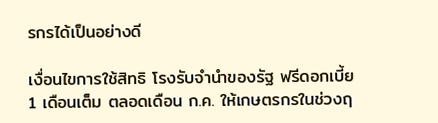รกรได้เป็นอย่างดี

เงื่อนไขการใช้สิทธิ โรงรับจำนำของรัฐ ฟรีดอกเบี้ย 1 เดือนเต็ม ตลอดเดือน ก.ค. ให้เกษตรกรในช่วงฤ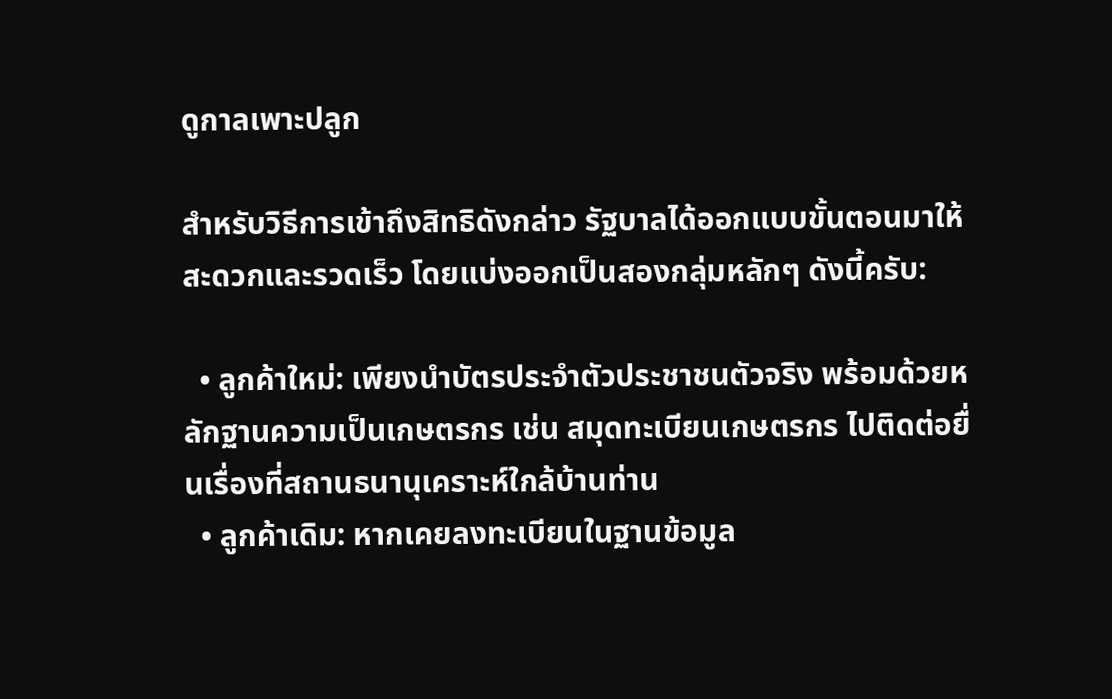ดูกาลเพาะปลูก

สำหรับวิธีการเข้าถึงสิทธิดังกล่าว รัฐบาลได้ออกแบบขั้นตอนมาให้สะดวกและรวดเร็ว โดยแบ่งออกเป็นสองกลุ่มหลักๆ ดังนี้ครับ:

  • ลูกค้าใหม่: เพียงนำบัตรประจำตัวประชาชนตัวจริง พร้อมด้วยหลักฐานความเป็นเกษตรกร เช่น สมุดทะเบียนเกษตรกร ไปติดต่อยื่นเรื่องที่สถานธนานุเคราะห์ใกล้บ้านท่าน
  • ลูกค้าเดิม: หากเคยลงทะเบียนในฐานข้อมูล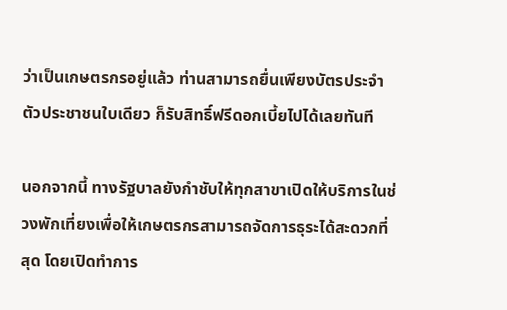ว่าเป็นเกษตรกรอยู่แล้ว ท่านสามารถยื่นเพียงบัตรประจำตัวประชาชนใบเดียว ก็รับสิทธิ์ฟรีดอกเบี้ยไปได้เลยทันที

นอกจากนี้ ทางรัฐบาลยังกำชับให้ทุกสาขาเปิดให้บริการในช่วงพักเที่ยงเพื่อให้เกษตรกรสามารถจัดการธุระได้สะดวกที่สุด โดยเปิดทำการ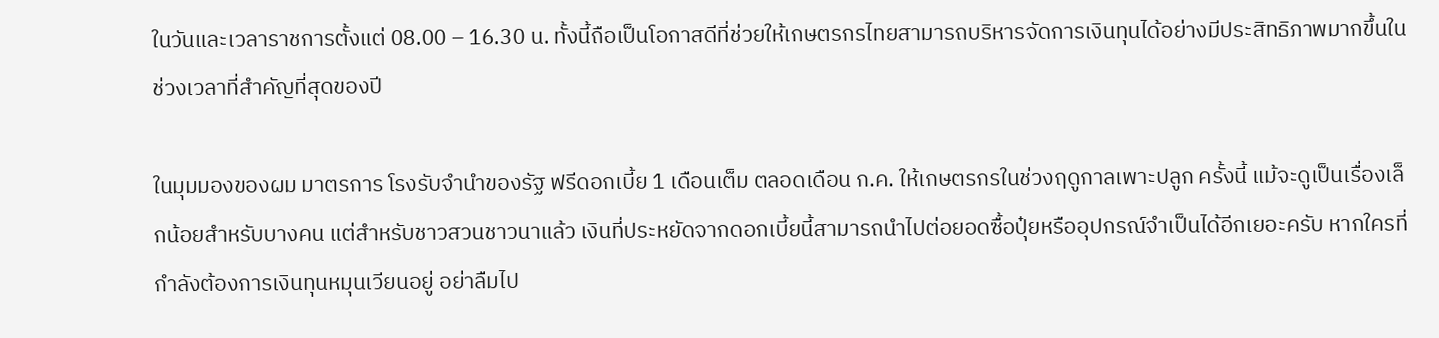ในวันและเวลาราชการตั้งแต่ 08.00 – 16.30 น. ทั้งนี้ถือเป็นโอกาสดีที่ช่วยให้เกษตรกรไทยสามารถบริหารจัดการเงินทุนได้อย่างมีประสิทธิภาพมากขึ้นในช่วงเวลาที่สำคัญที่สุดของปี

ในมุมมองของผม มาตรการ โรงรับจำนำของรัฐ ฟรีดอกเบี้ย 1 เดือนเต็ม ตลอดเดือน ก.ค. ให้เกษตรกรในช่วงฤดูกาลเพาะปลูก ครั้งนี้ แม้จะดูเป็นเรื่องเล็กน้อยสำหรับบางคน แต่สำหรับชาวสวนชาวนาแล้ว เงินที่ประหยัดจากดอกเบี้ยนี้สามารถนำไปต่อยอดซื้อปุ๋ยหรืออุปกรณ์จำเป็นได้อีกเยอะครับ หากใครที่กำลังต้องการเงินทุนหมุนเวียนอยู่ อย่าลืมไป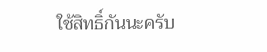ใช้สิทธิ์กันนะครับ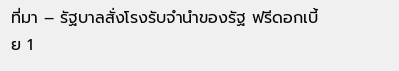ที่มา – รัฐบาลสั่งโรงรับจำนำของรัฐ ฟรีดอกเบี้ย 1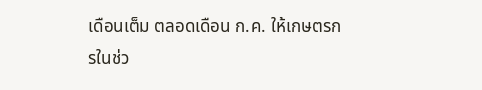เดือนเต็ม ตลอดเดือน ก.ค. ให้เกษตรกรในช่ว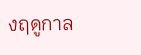งฤดูกาล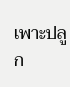เพาะปลูก